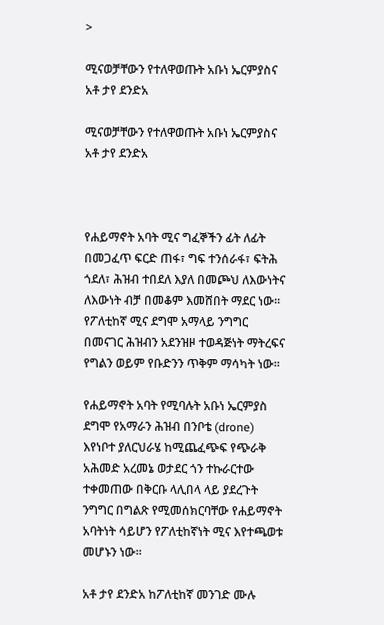>

ሚናወቻቸውን የተለዋወጡት አቡነ ኤርምያስና አቶ ታየ ደንድአ

ሚናወቻቸውን የተለዋወጡት አቡነ ኤርምያስና አቶ ታየ ደንድአ



የሐይማኖት አባት ሚና ግፈኞችን ፊት ለፊት በመጋፈጥ ፍርድ ጠፋ፣ ግፍ ተንሰራፋ፣ ፍትሕ ጎደለ፣ ሕዝብ ተበደለ እያለ በመጮህ ለእውነትና ለእውነት ብቻ በመቆም እመሸበት ማደር ነው።  የፖለቲከኛ ሚና ደግሞ አማላይ ንግግር በመናገር ሕዝብን አደንዝዞ ተወዳጅነት ማትረፍና የግልን ወይም የቡድንን ጥቅም ማሳካት ነው።

የሐይማኖት አባት የሚባሉት አቡነ ኤርምያስ ደግሞ የአማራን ሕዝብ በንቦቴ (drone) እየነቦተ ያለርህራሄ ከሚጨፈጭፍ የጭራቅ አሕመድ አረመኔ ወታደር ጎን ተኩራርተው ተቀመጠው በቅርቡ ላሊበላ ላይ ያደረጉት ንግግር በግልጽ የሚመሰክርባቸው የሐይማኖት አባትነት ሳይሆን የፖለቲከኛነት ሚና እየተጫወቱ መሆኑን ነው።

አቶ ታየ ደንድአ ከፖለቲከኛ መንገድ ሙሉ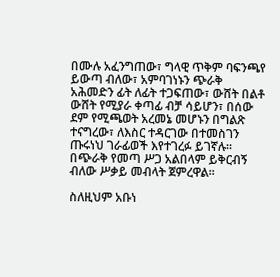በሙሉ አፈንግጠው፣ ግላዊ ጥቅም ባፍንጫየ ይውጣ ብለው፣ አምባገነኑን ጭራቅ አሕመድን ፊት ለፊት ተጋፍጠው፣ ውሸት በልቶ ውሸት የሚያራ ቀጣፊ ብቻ ሳይሆን፣ በሰው ደም የሚጫወት አረመኔ መሆኑን በግልጽ ተናግረው፣ ለእስር ተዳርገው በተመስገን ጡሩነህ ገራፊወች እየተገረፉ ይገኛሉ።  በጭራቅ የመጣ ሥጋ አልበላም ይቅርብኝ ብለው ሥቃይ መብላት ጀምረዋል።

ስለዚህም አቡነ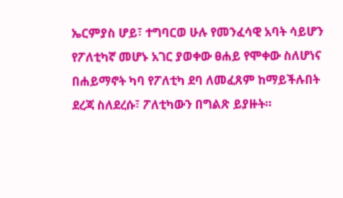ኤርምያስ ሆይ፣ ተግባርወ ሁሉ የመንፈሳዊ አባት ሳይሆን የፖለቲካኛ መሆኑ አገር ያወቀው ፀሐይ የሞቀው ስለሆነና በሐይማኖት ካባ የፖለቲካ ደባ ለመፈጸም ከማይችሉበት ደረጃ ስለደረሱ፣ ፖለቲካውን በግልጽ ይያዙት።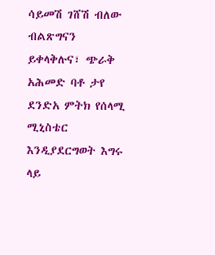ሳይመሽ ገሸሽ ብለው ብልጽግናን ይቀላቅሉና፣ ጭራቅ አሕመድ ባቶ ታየ ደንድአ ምትክ የሰላሚ ሚኒስቴር እንዲያደርግወት እግሩ ላይ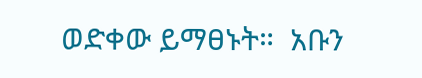ወድቀው ይማፀኑት።  አቡን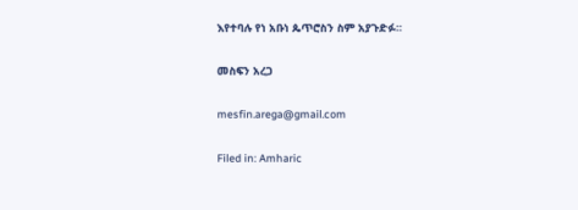እየተባሉ የነ አቡነ ጴጥሮስን ስም አያጉድፉ።

መስፍን አረጋ

mesfin.arega@gmail.com

Filed in: Amharic